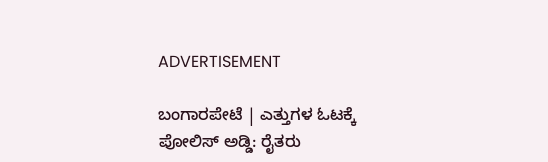ADVERTISEMENT

ಬಂಗಾರಪೇಟೆ | ಎತ್ತುಗಳ ಓಟಕ್ಕೆ ಪೋಲಿಸ್ ಅಡ್ಡಿ: ರೈತರು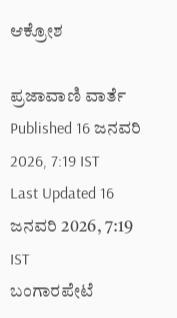ಆಕ್ರೋಶ

ಪ್ರಜಾವಾಣಿ ವಾರ್ತೆ
Published 16 ಜನವರಿ 2026, 7:19 IST
Last Updated 16 ಜನವರಿ 2026, 7:19 IST
ಬಂಗಾರಪೇಟೆ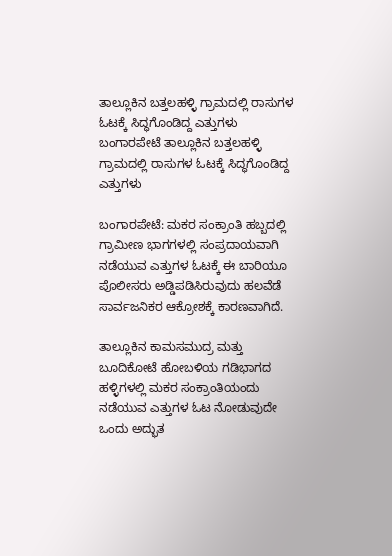ತಾಲ್ಲೂಕಿನ ಬತ್ತಲಹಳ್ಳಿ ಗ್ರಾಮದಲ್ಲಿ ರಾಸುಗಳ ಓಟಕ್ಕೆ ಸಿದ್ಧಗೊಂಡಿದ್ದ ಎತ್ತುಗಳು
ಬಂಗಾರಪೇಟೆ ತಾಲ್ಲೂಕಿನ ಬತ್ತಲಹಳ್ಳಿ ಗ್ರಾಮದಲ್ಲಿ ರಾಸುಗಳ ಓಟಕ್ಕೆ ಸಿದ್ಧಗೊಂಡಿದ್ದ ಎತ್ತುಗಳು

ಬಂಗಾರಪೇಟೆ: ಮಕರ ಸಂಕ್ರಾಂತಿ ಹಬ್ಬದಲ್ಲಿ ಗ್ರಾಮೀಣ ಭಾಗಗಳಲ್ಲಿ ಸಂಪ್ರದಾಯವಾಗಿ ನಡೆಯುವ ಎತ್ತುಗಳ ಓಟಕ್ಕೆ ಈ ಬಾರಿಯೂ ಪೊಲೀಸರು ಅಡ್ಡಿಪಡಿಸಿರುವುದು ಹಲವೆಡೆ ಸಾರ್ವಜನಿಕರ ಆಕ್ರೋಶಕ್ಕೆ ಕಾರಣವಾಗಿದೆ.

ತಾಲ್ಲೂಕಿನ ಕಾಮಸಮುದ್ರ ಮತ್ತು ಬೂದಿಕೋಟೆ ಹೋಬಳಿಯ ಗಡಿಭಾಗದ ಹಳ್ಳಿಗಳಲ್ಲಿ ಮಕರ ಸಂಕ್ರಾಂತಿಯಂದು ನಡೆಯುವ ಎತ್ತುಗಳ ಓಟ ನೋಡುವುದೇ ಒಂದು ಅದ್ಭುತ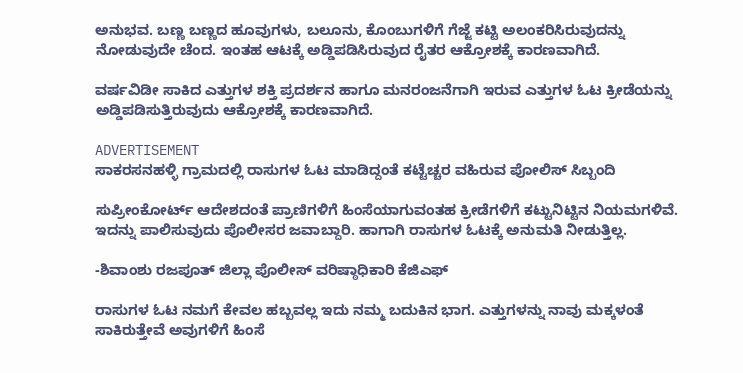ಅನುಭವ. ಬಣ್ಣ ಬಣ್ಣದ ಹೂವುಗಳು, ಬಲೂನು, ಕೊಂಬುಗಳಿಗೆ ಗೆಜ್ಜೆ ಕಟ್ಟಿ ಅಲಂಕರಿಸಿರುವುದನ್ನು ನೋಡುವುದೇ ಚೆಂದ. ಇಂತಹ ಆಟಕ್ಕೆ ಅಡ್ಡಿಪಡಿಸಿರುವುದ ರೈತರ ಆಕ್ರೋಶಕ್ಕೆ ಕಾರಣವಾಗಿದೆ.

ವರ್ಷವಿಡೀ ಸಾಕಿದ ಎತ್ತುಗಳ ಶಕ್ತಿ ಪ್ರದರ್ಶನ ಹಾಗೂ ಮನರಂಜನೆಗಾಗಿ ಇರುವ ಎತ್ತುಗಳ ಓಟ ಕ್ರೀಡೆಯನ್ನು ಅಡ್ಡಿಪಡಿಸುತ್ತಿರುವುದು ಆಕ್ರೋಶಕ್ಕೆ ಕಾರಣವಾಗಿದೆ.

ADVERTISEMENT
ಸಾಕರಸನಹಳ್ಳಿ ಗ್ರಾಮದಲ್ಲಿ ರಾಸುಗಳ ಓಟ ಮಾಡಿದ್ದಂತೆ ಕಟ್ಟೆಚ್ಚರ ವಹಿರುವ ಪೋಲಿಸ್ ‌ಸಿಬ್ಬಂದಿ

ಸುಪ್ರೀಂಕೋರ್ಟ್ ಆದೇಶದಂತೆ ಪ್ರಾಣಿಗಳಿಗೆ ಹಿಂಸೆಯಾಗುವಂತಹ ಕ್ರೀಡೆಗಳಿಗೆ ಕಟ್ಟುನಿಟ್ಟಿನ ನಿಯಮಗಳಿವೆ. ಇದನ್ನು ಪಾಲಿಸುವುದು ಪೊಲೀಸರ ಜವಾಬ್ದಾರಿ. ಹಾಗಾಗಿ ರಾಸುಗಳ ಓಟಕ್ಕೆ ಅನುಮತಿ ನೀಡುತ್ತಿಲ್ಲ.

-ಶಿವಾಂಶು ರಜಪೂತ್ ಜಿಲ್ಲಾ ಪೊಲೀಸ್ ವರಿಷ್ಠಾಧಿಕಾರಿ ಕೆಜಿಎಫ್

ರಾಸುಗಳ ಓಟ ನಮಗೆ ಕೇವಲ ಹಬ್ಬವಲ್ಲ ಇದು ನಮ್ಮ ಬದುಕಿನ ಭಾಗ. ಎತ್ತುಗಳನ್ನು ನಾವು ಮಕ್ಕಳಂತೆ ಸಾಕಿರುತ್ತೇವೆ ಅವುಗಳಿಗೆ ಹಿಂಸೆ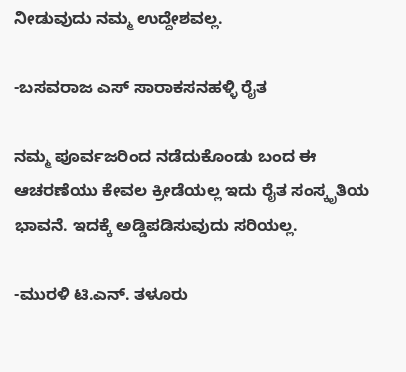ನೀಡುವುದು ನಮ್ಮ ಉದ್ದೇಶವಲ್ಲ.

-ಬಸವರಾಜ ಎಸ್ ಸಾರಾಕಸನಹಳ್ಳಿ ರೈತ

ನಮ್ಮ ಪೂರ್ವಜರಿಂದ ನಡೆದುಕೊಂಡು ಬಂದ ಈ ಆಚರಣೆಯು ಕೇವಲ ಕ್ರೀಡೆಯಲ್ಲ ಇದು ರೈತ ಸಂಸ್ಕೃತಿಯ ಭಾವನೆ. ಇದಕ್ಕೆ ಅಡ್ಡಿಪಡಿಸುವುದು ಸರಿಯಲ್ಲ.

-ಮುರಳಿ ಟಿ.ಎನ್. ತಳೂರು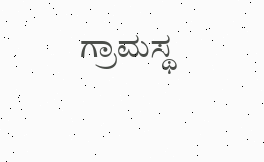ಗ್ರಾಮಸ್ಥ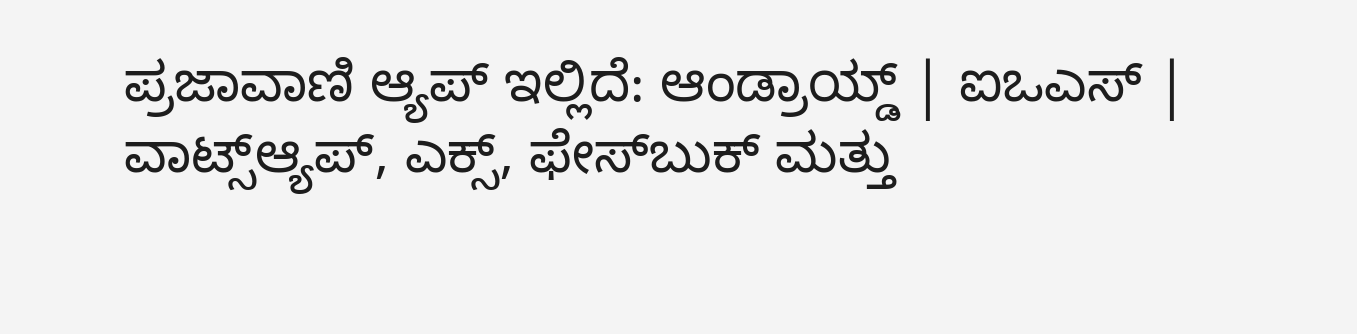ಪ್ರಜಾವಾಣಿ ಆ್ಯಪ್ ಇಲ್ಲಿದೆ: ಆಂಡ್ರಾಯ್ಡ್ | ಐಒಎಸ್ | ವಾಟ್ಸ್ಆ್ಯಪ್, ಎಕ್ಸ್, ಫೇಸ್‌ಬುಕ್ ಮತ್ತು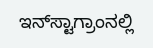ಇನ್‌ಸ್ಟಾಗ್ರಾಂನಲ್ಲಿ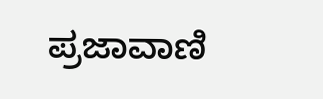ಪ್ರಜಾವಾಣಿ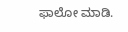ಫಾಲೋ ಮಾಡಿ.